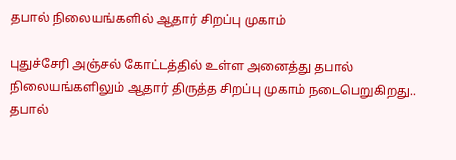தபால் நிலையங்களில் ஆதார் சிறப்பு முகாம்

புதுச்சேரி அஞ்சல் கோட்டத்தில் உள்ள அனைத்து தபால் நிலையங்களிலும் ஆதார் திருத்த சிறப்பு முகாம் நடைபெறுகிறது..
தபால்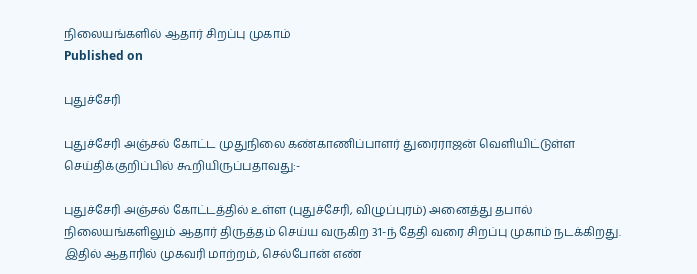நிலையங்களில் ஆதார் சிறப்பு முகாம்
Published on

புதுச்சேரி

புதுச்சேரி அஞ்சல் கோட்ட முதுநிலை கண்காணிப்பாளர் துரைராஜன் வெளியிட்டுள்ள செய்திக்குறிப்பில் கூறியிருப்பதாவது:-

புதுச்சேரி அஞ்சல் கோட்டத்தில் உள்ள (புதுச்சேரி, விழுப்புரம்) அனைத்து தபால் நிலையங்களிலும் ஆதார் திருத்தம் செய்ய வருகிற 31-ந் தேதி வரை சிறப்பு முகாம் நடக்கிறது. இதில் ஆதாரில் முகவரி மாற்றம், செல்போன் எண்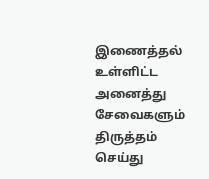இணைத்தல் உள்ளிட்ட அனைத்து சேவைகளும் திருத்தம் செய்து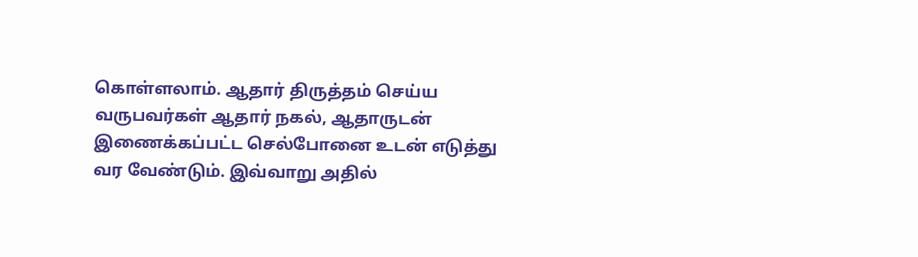கொள்ளலாம். ஆதார் திருத்தம் செய்ய வருபவர்கள் ஆதார் நகல், ஆதாருடன் இணைக்கப்பட்ட செல்போனை உடன் எடுத்து வர வேண்டும். இவ்வாறு அதில்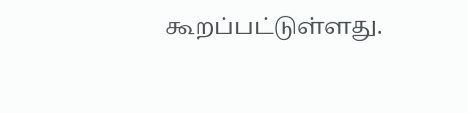கூறப்பட்டுள்ளது.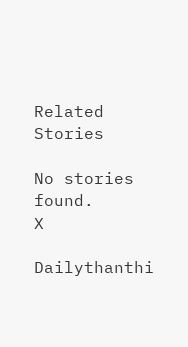Related Stories

No stories found.
X

Dailythanthi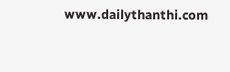www.dailythanthi.com